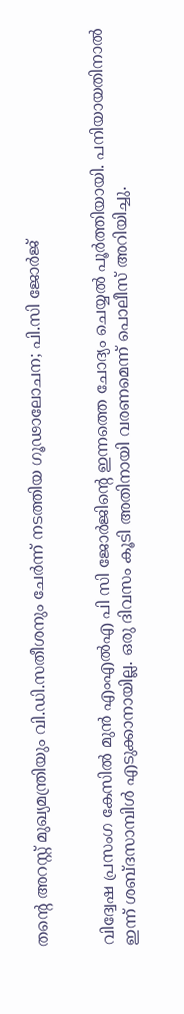തന്റെ അറസ്റ്റ് മുഖ്യമന്ത്രിയും വി.ഡി.സതീശനും ചേർ‍ന്ന് നടത്തിയ ഗൂഢാലോചന; പി.സി ജോർജ്


വിദ്വേഷ പ്രസംഗ കേസിൽ‍ മുൻ എംഎൽ‍എ പി സി ജോർ‍ജിന്റെ ഇന്നത്തെ ചോദ്യം ചെയ്യൽ‍ പൂർ‍ത്തിയായി. പനിയായതിനാൽ‍ ഇന്ന് ശബ്ദസാമ്പിൾ‍ എടുക്കാനായില്ല. ഒരു ദിവസം കൂടി അതിനായി വരണമെന്ന് പൊലീസ് അറിയിച്ചു.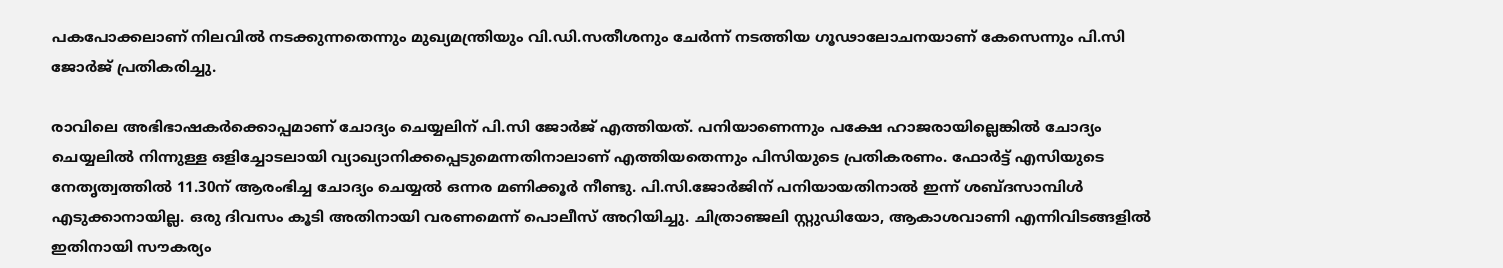പകപോക്കലാണ് നിലവിൽ‍ നടക്കുന്നതെന്നും മുഖ്യമന്ത്രിയും വി.ഡി.സതീശനും ചേർ‍ന്ന് നടത്തിയ ഗൂഢാലോചനയാണ് കേസെന്നും പി.സി ജോർജ് പ്രതികരിച്ചു.

രാവിലെ അഭിഭാഷകർ‍ക്കൊപ്പമാണ് ചോദ്യം ചെയ്യലിന് പി.സി ജോർ‍ജ് എത്തിയത്. പനിയാണെന്നും പക്ഷേ ഹാജരായില്ലെങ്കിൽ‍ ചോദ്യം ചെയ്യലിൽ‍ നിന്നുള്ള ഒളിച്ചോടലായി വ്യാഖ്യാനിക്കപ്പെടുമെന്നതിനാലാണ് എത്തിയതെന്നും പിസിയുടെ പ്രതികരണം. ഫോർ‍ട്ട് എസിയുടെ നേതൃത്വത്തിൽ‍ 11.30ന് ആരംഭിച്ച ചോദ്യം ചെയ്യൽ‍ ഒന്നര മണിക്കൂർ‍ നീണ്ടു. പി.സി.ജോർ‍ജിന് പനിയായതിനാൽ‍ ഇന്ന് ശബ്ദസാമ്പിൾ‍ എടുക്കാനായില്ല. ഒരു ദിവസം കൂടി അതിനായി വരണമെന്ന് പൊലീസ് അറിയിച്ചു. ചിത്രാഞ്ജലി സ്റ്റുഡിയോ, ആകാശവാണി എന്നിവിടങ്ങളിൽ‍ ഇതിനായി സൗകര്യം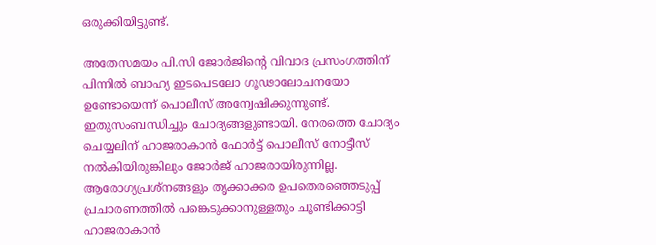ഒരുക്കിയിട്ടുണ്ട്.

അതേസമയം പി.സി ജോർ‍ജിന്റെ വിവാദ പ്രസംഗത്തിന് പിന്നിൽ‍ ബാഹ്യ ഇടപെടലോ ഗൂഢാലോചനയോ ഉണ്ടോയെന്ന് പൊലീസ് അന്വേഷിക്കുന്നുണ്ട്. ഇതുസംബന്ധിച്ചും ചോദ്യങ്ങളുണ്ടായി. നേരത്തെ ചോദ്യം ചെയ്യലിന് ഹാജരാകാന്‍ ഫോർ‍ട്ട് പൊലീസ് നോട്ടീസ് നൽ‍കിയിരുങ്കിലും ജോർ‍ജ് ഹാജരായിരുന്നില്ല. ആരോഗ്യപ്രശ്‌നങ്ങളും തൃക്കാക്കര ഉപതെരഞ്ഞെടുപ്പ് പ്രചാരണത്തിൽ‍ പങ്കെടുക്കാനുള്ളതും ചൂണ്ടിക്കാട്ടി ഹാജരാകാന്‍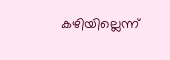കഴിയില്ലെന്ന്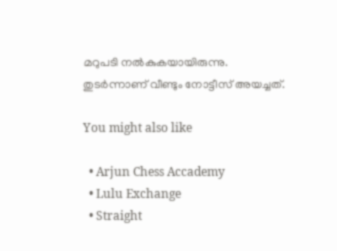മറുപടി നൽ‍കുകയായിരുന്നു. തുടർ‍ന്നാണ് വീണ്ടും നോട്ടീസ് അയച്ചത്.

You might also like

  • Arjun Chess Accademy
  • Lulu Exchange
  • Straight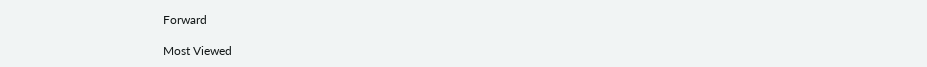Forward

Most Viewed